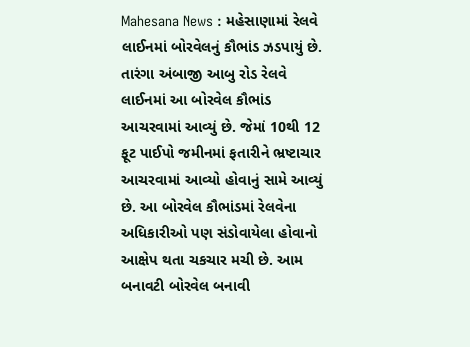Mahesana News : મહેસાણામાં રેલવે લાઈનમાં બોરવેલનું કૌભાંડ ઝડપાયું છે. તારંગા અંબાજી આબુ રોડ રેલવે લાઈનમાં આ બોરવેલ કૌભાંડ આચરવામાં આવ્યું છે. જેમાં 10થી 12 ફૂટ પાઈપો જમીનમાં ફતારીને ભ્રષ્ટાચાર આચરવામાં આવ્યો હોવાનું સામે આવ્યું છે. આ બોરવેલ કૌભાંડમાં રેલવેના અધિકારીઓ પણ સંડોવાયેલા હોવાનો આક્ષેપ થતા ચકચાર મચી છે. આમ બનાવટી બોરવેલ બનાવી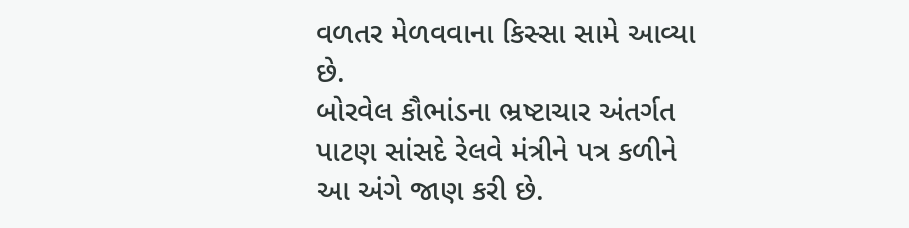વળતર મેળવવાના કિસ્સા સામે આવ્યા છે.
બોરવેલ કૌભાંડના ભ્રષ્ટાચાર અંતર્ગત પાટણ સાંસદે રેલવે મંત્રીને પત્ર કળીને આ અંગે જાણ કરી છે.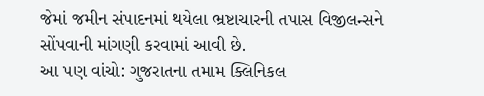જેમાં જમીન સંપાદનમાં થયેલા ભ્રષ્ટાચારની તપાસ વિજીલન્સને સોંપવાની માંગણી કરવામાં આવી છે.
આ પણ વાંચો: ગુજરાતના તમામ ક્લિનિકલ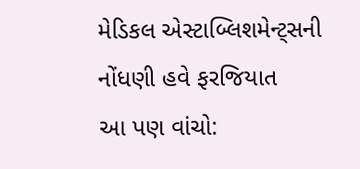મેડિકલ એસ્ટાબ્લિશમેન્ટ્સની નોંધણી હવે ફરજિયાત
આ પણ વાંચો: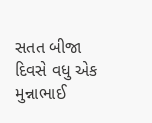સતત બીજા દિવસે વધુ એક મુન્નાભાઈ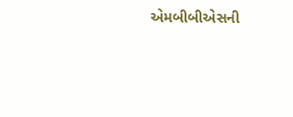એમબીબીએસની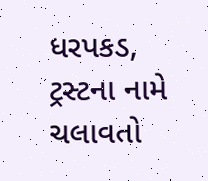ધરપકડ, ટ્રસ્ટના નામે ચલાવતો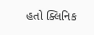હતો ક્લિનિક